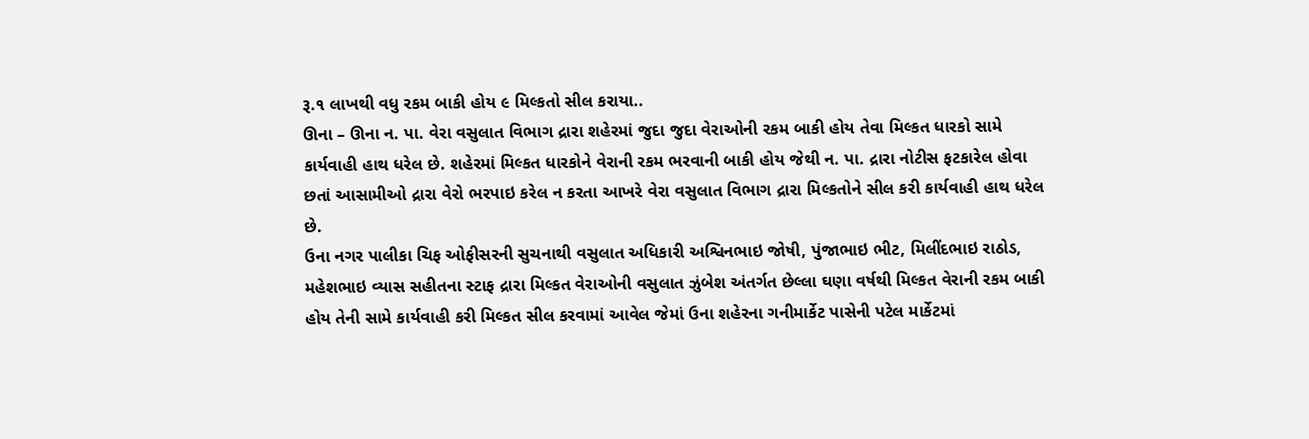રૂ.૧ લાખથી વધુ રકમ બાકી હોય ૯ મિલ્કતો સીલ કરાયા..
ઊના – ઊના ન. પા. વેરા વસુલાત વિભાગ દ્રારા શહેરમાં જુદા જુદા વેરાઓની રકમ બાકી હોય તેવા મિલ્કત ધારકો સામે કાર્યવાહી હાથ ધરેલ છે. શહેરમાં મિલ્કત ધારકોને વેરાની રકમ ભરવાની બાકી હોય જેથી ન. પા. દ્રારા નોટીસ ફટકારેલ હોવા છતાં આસામીઓ દ્રારા વેરો ભરપાઇ કરેલ ન કરતા આખરે વેરા વસુલાત વિભાગ દ્રારા મિલ્કતોને સીલ કરી કાર્યવાહી હાથ ધરેલ છે.
ઉના નગર પાલીકા ચિફ ઓફીસરની સુચનાથી વસુલાત અધિકારી અશ્વિનભાઇ જોષી, પુંજાભાઇ ભીટ, મિલીંદભાઇ રાઠોડ, મહેશભાઇ વ્યાસ સહીતના સ્ટાફ દ્રારા મિલ્કત વેરાઓની વસુલાત ઝુંબેશ અંતર્ગત છેલ્લા ઘણા વર્ષથી મિલ્કત વેરાની રકમ બાકી હોય તેની સામે કાર્યવાહી કરી મિલ્કત સીલ કરવામાં આવેલ જેમાં ઉના શહેરના ગનીમાર્કેટ પાસેની પટેલ માર્કેટમાં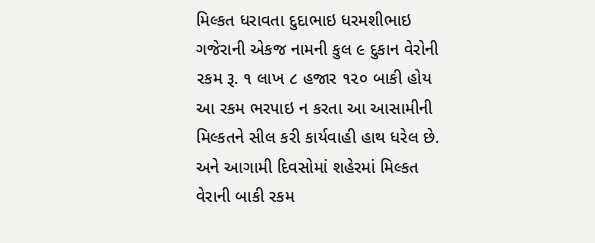મિલ્કત ધરાવતા દુદાભાઇ ધરમશીભાઇ ગજેરાની એકજ નામની કુલ ૯ દુકાન વેરોની રકમ રૂ. ૧ લાખ ૮ હજાર ૧૨૦ બાકી હોય આ રકમ ભરપાઇ ન કરતા આ આસામીની મિલ્કતને સીલ કરી કાર્યવાહી હાથ ધરેલ છે. અને આગામી દિવસોમાં શહેરમાં મિલ્કત વેરાની બાકી રકમ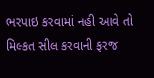ભરપાઇ કરવામાં નહી આવે તો મિલ્કત સીલ કરવાની ફરજ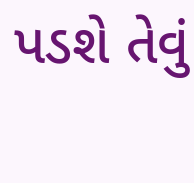પડશે તેવું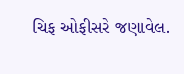ચિફ ઓફીસરે જણાવેલ.